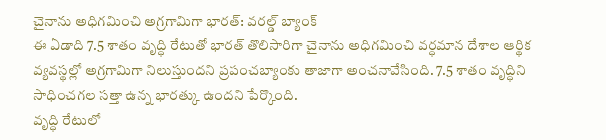చైనాను అధిగమించి అగ్రగామిగా భారత్: వరల్డ్ బ్యాంక్
ఈ ఏడాది 7.5 శాతం వృద్ధి రేటుతో భారత్ తొలిసారిగా చైనాను అధిగమించి వర్ధమాన దేశాల ఆర్థిక వ్యవస్థల్లో అగ్రగామిగా నిలుస్తుందని ప్రపంచబ్యాంకు తాజాగా అంచనావేసింది. 7.5 శాతం వృద్ధిని సాధించగల సత్తా ఉన్న భారత్కు ఉందని పేర్కొంది.
వృద్ధి రేటులో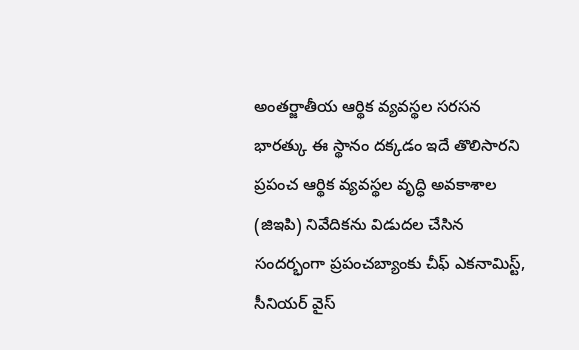అంతర్జాతీయ ఆర్థిక వ్యవస్థల సరసన భారత్కు ఈ స్థానం దక్కడం ఇదే తొలిసారని ప్రపంచ ఆర్థిక వ్యవస్థల వృద్ధి అవకాశాల (జిఇపి) నివేదికను విడుదల చేసిన సందర్భంగా ప్రపంచబ్యాంకు చీఫ్ ఎకనామిస్ట్, సీనియర్ వైస్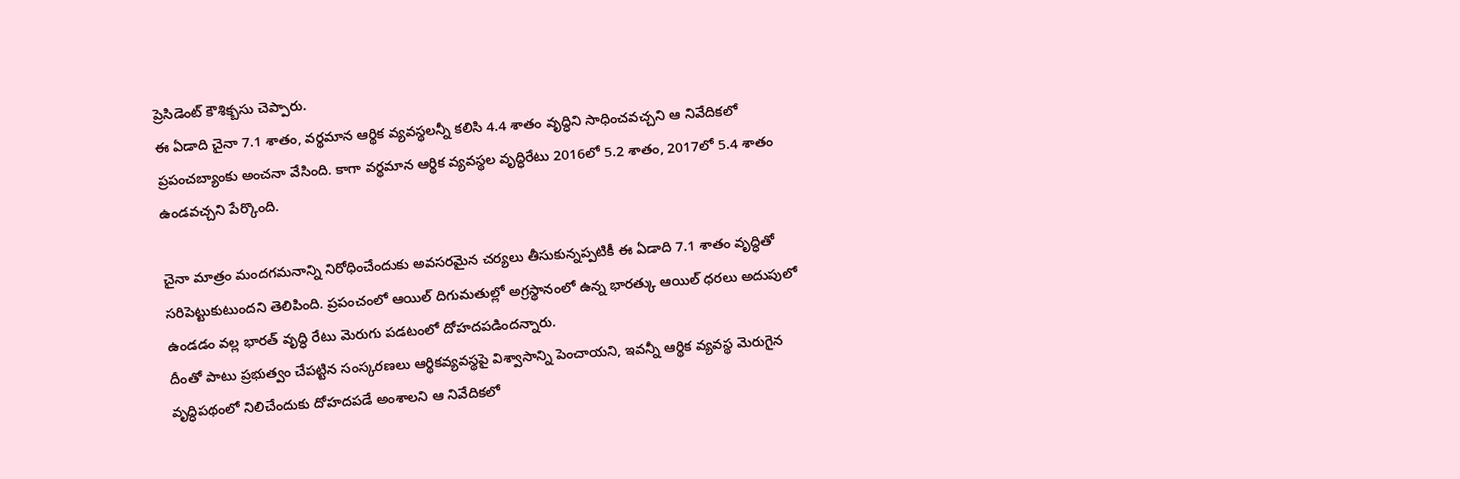ప్రెసిడెంట్ కౌశిక్బసు చెప్పారు.
ఈ ఏడాది చైనా 7.1 శాతం, వర్థమాన ఆర్థిక వ్యవస్థలన్నీ కలిసి 4.4 శాతం వృద్ధిని సాధించవచ్చని ఆ నివేదికలో ప్రపంచబ్యాంకు అంచనా వేసింది. కాగా వర్థమాన ఆర్థిక వ్యవస్థల వృద్ధిరేటు 2016లో 5.2 శాతం, 2017లో 5.4 శాతం ఉండవచ్చని పేర్కొంది.

చైనా మాత్రం మందగమనాన్ని నిరోధించేందుకు అవసరమైన చర్యలు తీసుకున్నప్పటికీ ఈ ఏడాది 7.1 శాతం వృద్ధితో సరిపెట్టుకుటుందని తెలిపింది. ప్రపంచంలో ఆయిల్ దిగుమతుల్లో అగ్రస్థానంలో ఉన్న భారత్కు ఆయిల్ ధరలు అదుపులో ఉండడం వల్ల భారత్ వృద్ధి రేటు మెరుగు పడటంలో దోహదపడిందన్నారు.
దీంతో పాటు ప్రభుత్వం చేపట్టిన సంస్కరణలు ఆర్థికవ్యవస్థపై విశ్వాసాన్ని పెంచాయని, ఇవన్నీ ఆర్థిక వ్యవస్థ మెరుగైన వృద్ధిపథంలో నిలిచేందుకు దోహదపడే అంశాలని ఆ నివేదికలో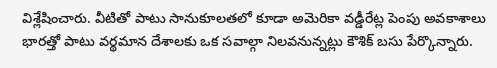విశ్లేషించారు. వీటితో పాటు సానుకూలతలో కూడా అమెరికా వడ్డీరేట్ల పెంపు అవకాశాలు భారత్తో పాటు వర్థమాన దేశాలకు ఒక సవాల్గా నిలవనున్నట్లు కౌశిక్ బసు పేర్కొన్నారు.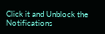Click it and Unblock the Notifications